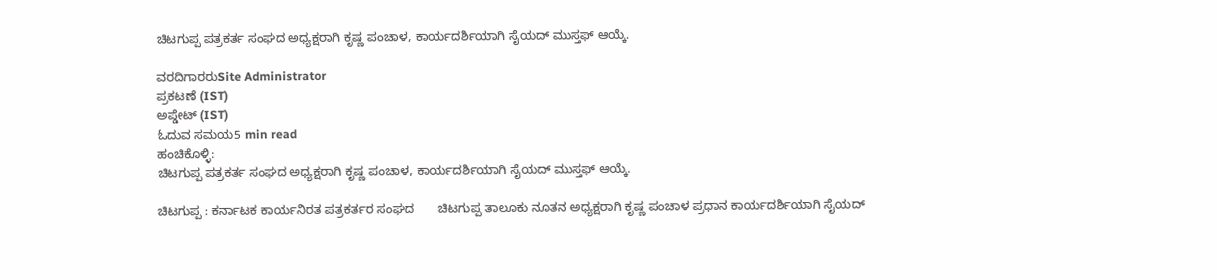ಚಿಟಗುಪ್ಪ ಪತ್ರಕರ್ತ ಸಂಘದ ಅಧ್ಯಕ್ಷರಾಗಿ ಕೃಷ್ಣ ಪಂಚಾಳ, ಕಾರ್ಯದರ್ಶಿಯಾಗಿ ಸೈಯದ್ ಮುಸ್ತಫ್ ಆಯ್ಕೆ.

ವರದಿಗಾರರುSite Administrator
ಪ್ರಕಟಣೆ (IST)
ಅಪ್ಡೇಟ್ (IST)
ಓದುವ ಸಮಯ5 min read
ಹಂಚಿಕೊಳ್ಳಿ:
ಚಿಟಗುಪ್ಪ ಪತ್ರಕರ್ತ ಸಂಘದ ಅಧ್ಯಕ್ಷರಾಗಿ ಕೃಷ್ಣ ಪಂಚಾಳ, ಕಾರ್ಯದರ್ಶಿಯಾಗಿ ಸೈಯದ್ ಮುಸ್ತಫ್ ಆಯ್ಕೆ.

ಚಿಟಗುಪ್ಪ : ಕರ್ನಾಟಕ ಕಾರ್ಯನಿರತ ಪತ್ರಕರ್ತರ ಸಂಘದ       ಚಿಟಗುಪ್ಪ ತಾಲೂಕು ನೂತನ ಅಧ್ಯಕ್ಷರಾಗಿ ಕೃಷ್ಣ ಪಂಚಾಳ ಪ್ರಧಾನ ಕಾರ್ಯದರ್ಶಿಯಾಗಿ ಸೈಯದ್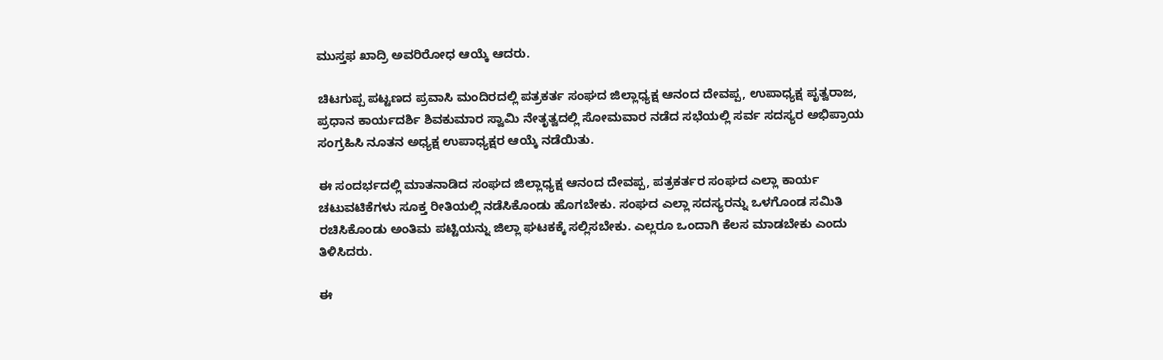ಮುಸ್ತಫ ಖಾದ್ರಿ ಅವರಿರೋಧ ಆಯ್ಕೆ ಆದರು.

ಚಿಟಗುಪ್ಪ ಪಟ್ಟಣದ ಪ್ರವಾಸಿ ಮಂದಿರದಲ್ಲಿ ಪತ್ರಕರ್ತ ಸಂಘದ ಜಿಲ್ಲಾಧ್ಯಕ್ಷ ಆನಂದ ದೇವಪ್ಪ, ಉಪಾಧ್ಯಕ್ಷ ಪೃತ್ವರಾಜ, ಪ್ರಧಾನ ಕಾರ್ಯದರ್ಶಿ ಶಿವಕುಮಾರ ಸ್ವಾಮಿ ನೇತೃತ್ವದಲ್ಲಿ ಸೋಮವಾರ ನಡೆದ ಸಭೆಯಲ್ಲಿ ಸರ್ವ ಸದಸ್ಯರ ಅಭಿಪ್ರಾಯ ಸಂಗ್ರಹಿಸಿ ನೂತನ ಅಧ್ಯಕ್ಷ ಉಪಾಧ್ಯಕ್ಷರ ಆಯ್ಕೆ ನಡೆಯಿತು.

ಈ ಸಂದರ್ಭದಲ್ಲಿ ಮಾತನಾಡಿದ ಸಂಘದ ಜಿಲ್ಲಾಧ್ಯಕ್ಷ ಆನಂದ ದೇವಪ್ಪ, ಪತ್ರಕರ್ತರ ಸಂಘದ ಎಲ್ಲಾ ಕಾರ್ಯ ಚಟುವಟಿಕೆಗಳು ಸೂಕ್ತ ರೀತಿಯಲ್ಲಿ ನಡೆಸಿಕೊಂಡು ಹೊಗಬೇಕು. ಸಂಘದ ಎಲ್ಲಾ ಸದಸ್ಯರನ್ನು ಒಳಗೊಂಡ ಸಮಿತಿ ರಚಿಸಿಕೊಂಡು ಅಂತಿಮ ಪಟ್ಟಿಯನ್ನು ಜಿಲ್ಲಾ ಘಟಕಕ್ಕೆ ಸಲ್ಲಿಸಬೇಕು. ಎಲ್ಲರೂ ಒಂದಾಗಿ ಕೆಲಸ ಮಾಡಬೇಕು ಎಂದು ತಿಳಿಸಿದರು.

ಈ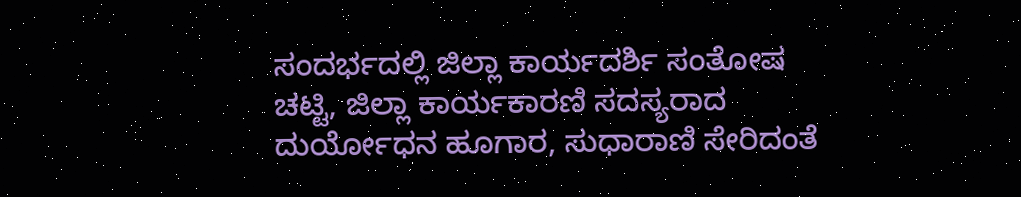ಸಂದರ್ಭದಲ್ಲಿ ಜಿಲ್ಲಾ ಕಾರ್ಯದರ್ಶಿ ಸಂತೋಷ ಚಟ್ಟಿ, ಜಿಲ್ಲಾ ಕಾರ್ಯಕಾರಣಿ ಸದಸ್ಯರಾದ ದುರ್ಯೋಧನ ಹೂಗಾರ, ಸುಧಾರಾಣಿ ಸೇರಿದಂತೆ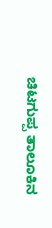ಚಿಟಗುಪ್ಪ ತಾಲೂಕಿನ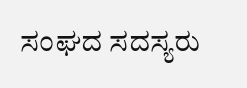ಸಂಘದ ಸದಸ್ಯರು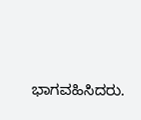ಭಾಗವಹಿಸಿದರು.